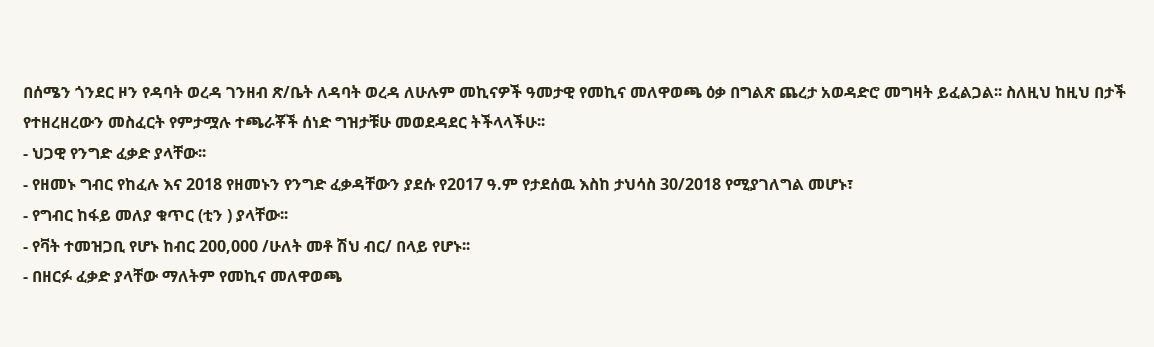በሰሜን ጎንደር ዞን የዳባት ወረዳ ገንዘብ ጽ/ቤት ለዳባት ወረዳ ለሁሉም መኪናዎች ዓመታዊ የመኪና መለዋወጫ ዕቃ በግልጽ ጨረታ አወዳድሮ መግዛት ይፈልጋል፡፡ ስለዚህ ከዚህ በታች የተዘረዘረውን መስፈርት የምታሟሉ ተጫራቾች ሰነድ ግዝታቹሁ መወደዳደር ትችላላችሁ፡፡
- ህጋዊ የንግድ ፈቃድ ያላቸው፡፡
- የዘመኑ ግብር የከፈሉ እና 2018 የዘመኑን የንግድ ፈቃዳቸውን ያደሱ የ2017 ዓ.ም የታደሰዉ እስከ ታህሳስ 30/2018 የሚያገለግል መሆኑ፣
- የግብር ከፋይ መለያ ቁጥር (ቲን ) ያላቸው፡፡
- የቫት ተመዝጋቢ የሆኑ ከብር 200,000 /ሁለት መቶ ሽህ ብር/ በላይ የሆኑ፡፡
- በዘርፉ ፈቃድ ያላቸው ማለትም የመኪና መለዋወጫ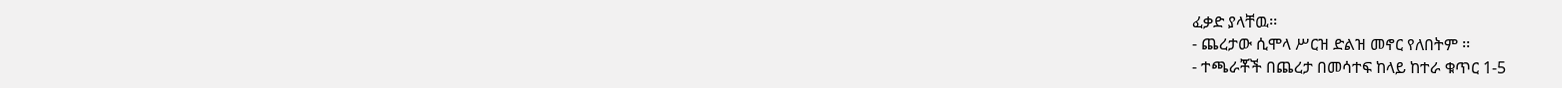ፈቃድ ያላቸዉ፡፡
- ጨረታው ሲሞላ ሥርዝ ድልዝ መኖር የለበትም ፡፡
- ተጫራቾች በጨረታ በመሳተፍ ከላይ ከተራ ቁጥር 1-5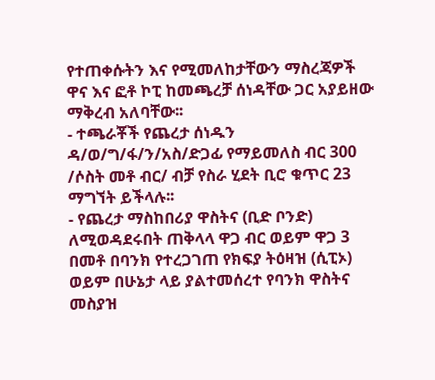የተጠቀሱትን እና የሚመለከታቸውን ማስረጃዎች ዋና እና ፎቶ ኮፒ ከመጫረቻ ሰነዳቸው ጋር አያይዘው ማቅረብ አለባቸው፡፡
- ተጫራቾች የጨረታ ሰነዱን ዳ/ወ/ግ/ፋ/ን/አስ/ድጋፊ የማይመለስ ብር 300 /ሶስት መቶ ብር/ ብቻ የስራ ሂደት ቢሮ ቁጥር 23 ማግኘት ይችላሉ፡፡
- የጨረታ ማስከበሪያ ዋስትና (ቢድ ቦንድ) ለሚወዳደሩበት ጠቅላላ ዋጋ ብር ወይም ዋጋ 3 በመቶ በባንክ የተረጋገጠ የክፍያ ትዕዛዝ (ሲፒኦ) ወይም በሁኔታ ላይ ያልተመሰረተ የባንክ ዋስትና መስያዝ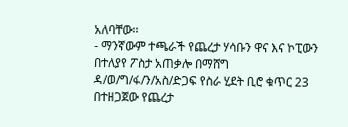አለባቸው፡፡
- ማንኛውም ተጫራች የጨረታ ሃሳቡን ዋና እና ኮፒውን በተለያየ ፖስታ አጠቃሎ በማሸግ ዳ/ወ/ግ/ፋ/ን/አስ/ድጋፍ የስራ ሂደት ቢሮ ቁጥር 23 በተዘጋጀው የጨረታ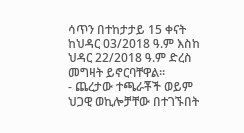ሳጥን በተከታታይ 15 ቀናት ከህዳር 03/2018 ዓ.ም እስከ ህዳር 22/2018 ዓ.ም ድረስ መግዛት ይኖርባቸዋል፡፡
- ጨረታው ተጫራቾች ወይም ህጋዊ ወኪሎቻቸው በተገኙበት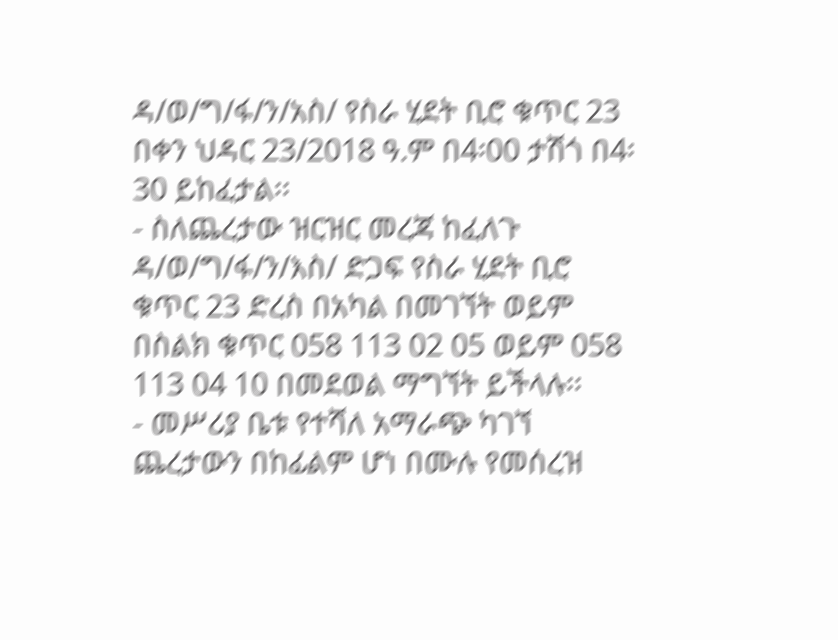ዳ/ወ/ግ/ፋ/ን/አስ/ የስራ ሂደት ቢሮ ቁጥር 23 በቀን ህዳር 23/2018 ዓ.ም በ4፡00 ታሽጎ በ4፡30 ይከፈታል፡፡
- ስለጨረታው ዝርዝር መረጃ ከፈለጉ ዳ/ወ/ግ/ፋ/ን/እስ/ ድጋፍ የስራ ሂደት ቢሮ ቁጥር 23 ድረስ በአካል በመገኘት ወይም በስልክ ቁጥር 058 113 02 05 ወይም 058 113 04 10 በመደወል ማግኘት ይችላሉ፡፡
- መሥሪያ ቤቱ የተሻለ አማራጭ ካገኘ ጨረታውን በከፊልም ሆነ በሙሉ የመሰረዝ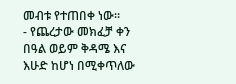መብቱ የተጠበቀ ነው፡፡
- የጨረታው መክፈቻ ቀን በዓል ወይም ቅዳሜ እና እሁድ ከሆነ በሚቀጥለው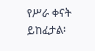የሥራ ቀናት ይከፈታል፡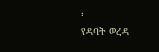፡
የዳባት ወረዳ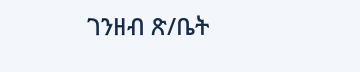ገንዘብ ጽ/ቤት